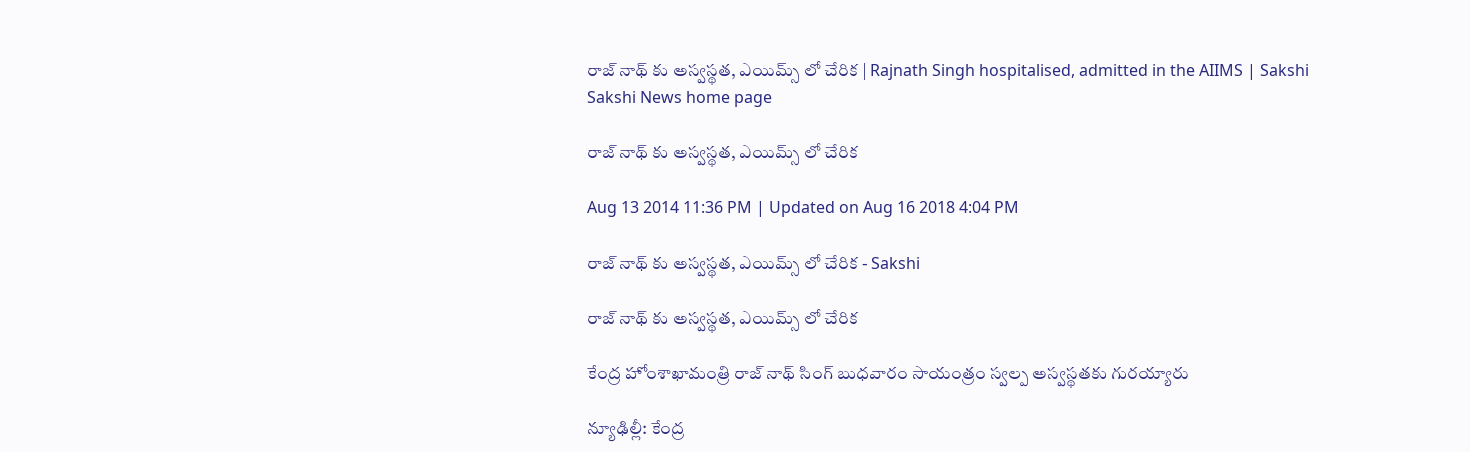రాజ్ నాథ్ కు అస్వస్థత, ఎయిమ్స్ లో చేరిక | Rajnath Singh hospitalised, admitted in the AIIMS | Sakshi
Sakshi News home page

రాజ్ నాథ్ కు అస్వస్థత, ఎయిమ్స్ లో చేరిక

Aug 13 2014 11:36 PM | Updated on Aug 16 2018 4:04 PM

రాజ్ నాథ్ కు అస్వస్థత, ఎయిమ్స్ లో చేరిక - Sakshi

రాజ్ నాథ్ కు అస్వస్థత, ఎయిమ్స్ లో చేరిక

కేంద్ర హోంశాఖామంత్రి రాజ్ నాథ్ సింగ్ బుధవారం సాయంత్రం స్వల్ప అస్వస్థతకు గురయ్యారు

న్యూఢిల్లీ: కేంద్ర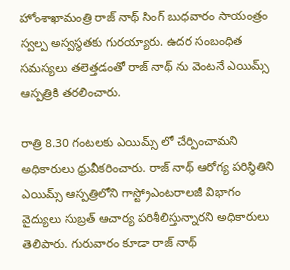హోంశాఖామంత్రి రాజ్ నాథ్ సింగ్ బుధవారం సాయంత్రం స్వల్ప అస్వస్థతకు గురయ్యారు. ఉదర సంబంధిత సమస్యలు తలెత్తడంతో రాజ్ నాథ్ ను వెంటనే ఎయిమ్స్ ఆస్పత్రికి తరలించారు.

రాత్రి 8.30 గంటలకు ఎయిమ్స్ లో చేర్పించామని అధికారులు ధ్రువీకరించారు. రాజ్ నాథ్ ఆరోగ్య పరిస్థితిని ఎయిమ్స్ ఆస్పత్రిలోని గాస్ట్రోఎంటరాలజీ విభాగం వైద్యులు సుబ్రత్ ఆచార్య పరిశీలిస్తున్నారని అధికారులు తెలిపారు. గురువారం కూడా రాజ్ నాథ్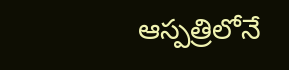ఆస్పత్రిలోనే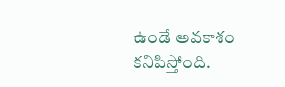ఉండే అవకాశం కనిపిస్తోంది.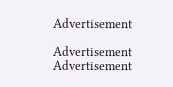Advertisement

Advertisement
Advertisement